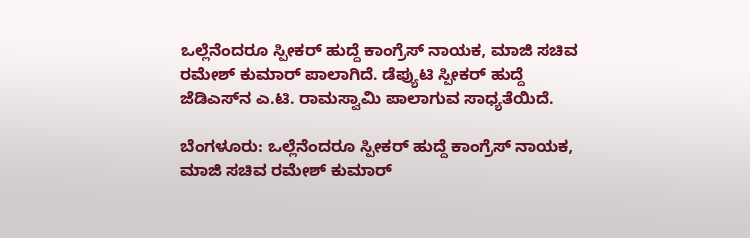ಒಲ್ಲೆನೆಂದರೂ ಸ್ಪೀಕರ್ ಹುದ್ದೆ ಕಾಂಗ್ರೆಸ್ ನಾಯಕ, ಮಾಜಿ ಸಚಿವ ರಮೇಶ್ ಕುಮಾರ್ ಪಾಲಾಗಿದೆ. ಡೆಪ್ಯುಟಿ ಸ್ಪೀಕರ್ ಹುದ್ದೆ ಜೆಡಿಎಸ್‌ನ ಎ.ಟಿ. ರಾಮಸ್ವಾಮಿ ಪಾಲಾಗುವ ಸಾಧ್ಯತೆಯಿದೆ.

ಬೆಂಗಳೂರು: ಒಲ್ಲೆನೆಂದರೂ ಸ್ಪೀಕರ್ ಹುದ್ದೆ ಕಾಂಗ್ರೆಸ್ ನಾಯಕ, ಮಾಜಿ ಸಚಿವ ರಮೇಶ್ ಕುಮಾರ್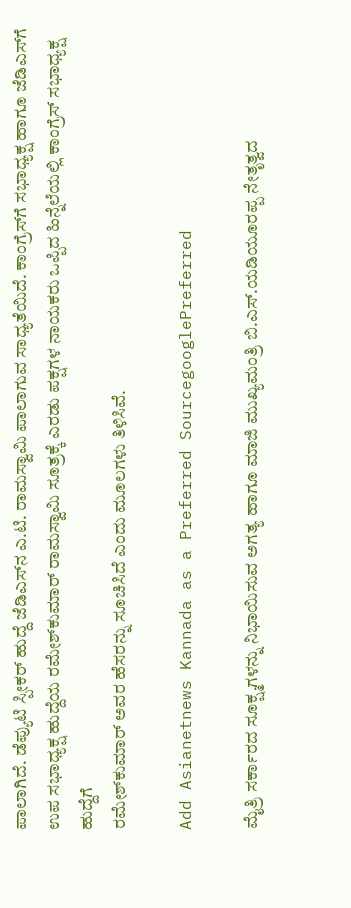ಪಾಲಾಗಿದೆ. ಡೆಪ್ಯುಟಿ ಸ್ಪೀಕರ್ ಹುದ್ದೆ ಜೆಡಿಎಸ್‌ನ ಎ.ಟಿ. ರಾಮಸ್ವಾಮಿ ಪಾಲಾಗುವ ಸಾಧ್ಯತೆಯಿದೆ. ಕಾಂಗ್ರೆಸ್‌ಗೆ ಸಭಾಧ್ಯಕ್ಷ ಹಾಗೂ ಜೆಡಿಎಸ್‌ಗೆ ಉಪ ಸಭಾಧ್ಯಕ್ಷ ಹುದ್ದೆಯ ರಮೇಶ್‌ಕುಮಾರ್ ರಾಮಸ್ವಾಮಿ ಸೂತ್ರಕ್ಕೆ ಎರಡು ಪಕ್ಷಗಳ ನಾಯಕರು ಒಪ್ಪಿದ ಹಿನ್ನೆಲೆಯಲ್ಲಿ ಕಾಂಗ್ರೆಸ್ ಸಭಾಧ್ಯಕ್ಷ ಹುದ್ದೆಗೆ
ರಮೇಶ್‌ಕುಮಾರ್ ಅವರ ಹೆಸರನ್ನು ಸೂಚಿಸಿದೆ ಎಂದು ಮೂಲಗಳು ತಿಳಿಸಿವೆ.

Add Asianetnews Kannada as a Preferred SourcegooglePreferred

ಮೈತ್ರಿ ಸರ್ಕಾರದ ಸೂಕ್ಷ್ಮಗಳನ್ನು ನಿಭಾಯಿಸುವ ಅಗತ್ಯ ಹಾಗೂ ಮಾಜಿ ಮುಖ್ಯಮಂತ್ರಿ ಬಿ.ಎಸ್.ಯಡಿಯೂರಪ್ಪ ನೇತೃತ್ವದ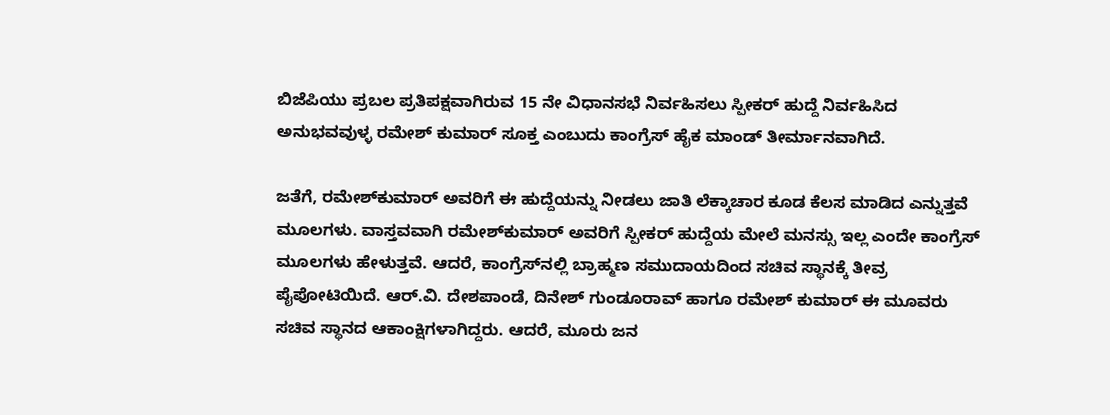ಬಿಜೆಪಿಯು ಪ್ರಬಲ ಪ್ರತಿಪಕ್ಷವಾಗಿರುವ 15 ನೇ ವಿಧಾನಸಭೆ ನಿರ್ವಹಿಸಲು ಸ್ಪೀಕರ್ ಹುದ್ದೆ ನಿರ್ವಹಿಸಿದ ಅನುಭವವುಳ್ಳ ರಮೇಶ್ ಕುಮಾರ್ ಸೂಕ್ತ ಎಂಬುದು ಕಾಂಗ್ರೆಸ್ ಹೈಕ ಮಾಂಡ್ ತೀರ್ಮಾನವಾಗಿದೆ.

ಜತೆಗೆ, ರಮೇಶ್‌ಕುಮಾರ್ ಅವರಿಗೆ ಈ ಹುದ್ದೆಯನ್ನು ನೀಡಲು ಜಾತಿ ಲೆಕ್ಕಾಚಾರ ಕೂಡ ಕೆಲಸ ಮಾಡಿದ ಎನ್ನುತ್ತವೆ ಮೂಲಗಳು. ವಾಸ್ತವವಾಗಿ ರಮೇಶ್‌ಕುಮಾರ್ ಅವರಿಗೆ ಸ್ಪೀಕರ್ ಹುದ್ದೆಯ ಮೇಲೆ ಮನಸ್ಸು ಇಲ್ಲ ಎಂದೇ ಕಾಂಗ್ರೆಸ್ ಮೂಲಗಳು ಹೇಳುತ್ತವೆ. ಆದರೆ, ಕಾಂಗ್ರೆಸ್‌ನಲ್ಲಿ ಬ್ರಾಹ್ಮಣ ಸಮುದಾಯದಿಂದ ಸಚಿವ ಸ್ಥಾನಕ್ಕೆ ತೀವ್ರ ಪೈಪೋಟಿಯಿದೆ. ಆರ್.ವಿ. ದೇಶಪಾಂಡೆ, ದಿನೇಶ್‌ ಗುಂಡೂರಾವ್ ಹಾಗೂ ರಮೇಶ್ ಕುಮಾರ್ ಈ ಮೂವರು ಸಚಿವ ಸ್ಥಾನದ ಆಕಾಂಕ್ಷಿಗಳಾಗಿದ್ದರು. ಆದರೆ, ಮೂರು ಜನ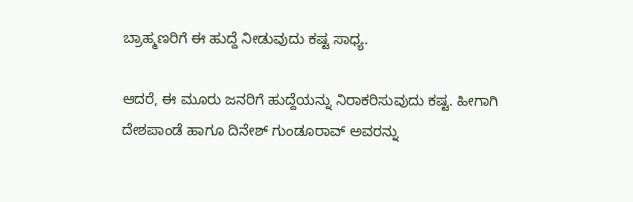ಬ್ರಾಹ್ಮಣರಿಗೆ ಈ ಹುದ್ದೆ ನೀಡುವುದು ಕಷ್ಟ ಸಾಧ್ಯ.

ಆದರೆ, ಈ ಮೂರು ಜನರಿಗೆ ಹುದ್ದೆಯನ್ನು ನಿರಾಕರಿಸುವುದು ಕಷ್ಟ. ಹೀಗಾಗಿ ದೇಶಪಾಂಡೆ ಹಾಗೂ ದಿನೇಶ್ ಗುಂಡೂರಾವ್ ಅವರನ್ನು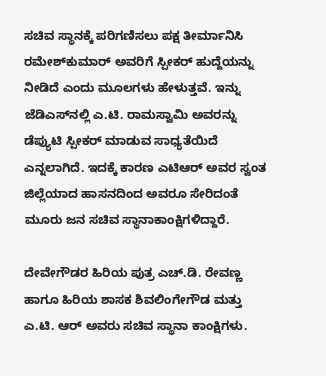ಸಚಿವ ಸ್ಥಾನಕ್ಕೆ ಪರಿಗಣಿಸಲು ಪಕ್ಷ ತೀರ್ಮಾನಿಸಿ ರಮೇಶ್‌ಕುಮಾರ್ ಅವರಿಗೆ ಸ್ಪೀಕರ್ ಹುದ್ದೆಯನ್ನು ನೀಡಿದೆ ಎಂದು ಮೂಲಗಳು ಹೇಳುತ್ತವೆ. ಇನ್ನು ಜೆಡಿಎಸ್‌ನಲ್ಲಿ ಎ.ಟಿ. ರಾಮಸ್ವಾಮಿ ಅವರನ್ನು ಡೆಪ್ಯುಟಿ ಸ್ಪೀಕರ್ ಮಾಡುವ ಸಾಧ್ಯತೆಯಿದೆ ಎನ್ನಲಾಗಿದೆ. ಇದಕ್ಕೆ ಕಾರಣ ಎಟಿಆರ್ ಅವರ ಸ್ವಂತ ಜಿಲ್ಲೆಯಾದ ಹಾಸನದಿಂದ ಅವರೂ ಸೇರಿದಂತೆ ಮೂರು ಜನ ಸಚಿವ ಸ್ಥಾನಾಕಾಂಕ್ಷಿಗಳಿದ್ದಾರೆ.

ದೇವೇಗೌಡರ ಹಿರಿಯ ಪುತ್ರ ಎಚ್.ಡಿ. ರೇವಣ್ಣ ಹಾಗೂ ಹಿರಿಯ ಶಾಸಕ ಶಿವಲಿಂಗೇಗೌಡ ಮತ್ತು ಎ.ಟಿ. ಆರ್ ಅವರು ಸಚಿವ ಸ್ಥಾನಾ ಕಾಂಕ್ಷಿಗಳು.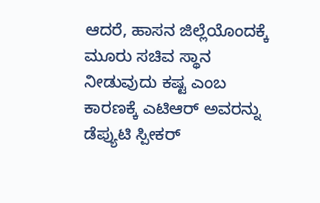ಆದರೆ, ಹಾಸನ ಜಿಲ್ಲೆಯೊಂದಕ್ಕೆ ಮೂರು ಸಚಿವ ಸ್ಥಾನ ನೀಡುವುದು ಕಷ್ಟ ಎಂಬ ಕಾರಣಕ್ಕೆ ಎಟಿಆರ್ ಅವರನ್ನು ಡೆಪ್ಯುಟಿ ಸ್ಪೀಕರ್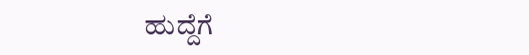ಹುದ್ದೆಗೆ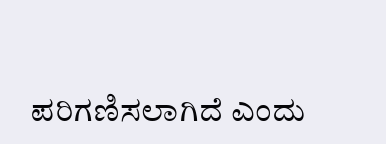ಪರಿಗಣಿಸಲಾಗಿದೆ ಎಂದು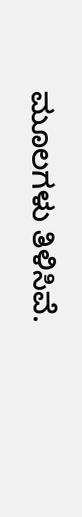ಮೂಲಗಳು ತಿಳಿಸಿವೆ.